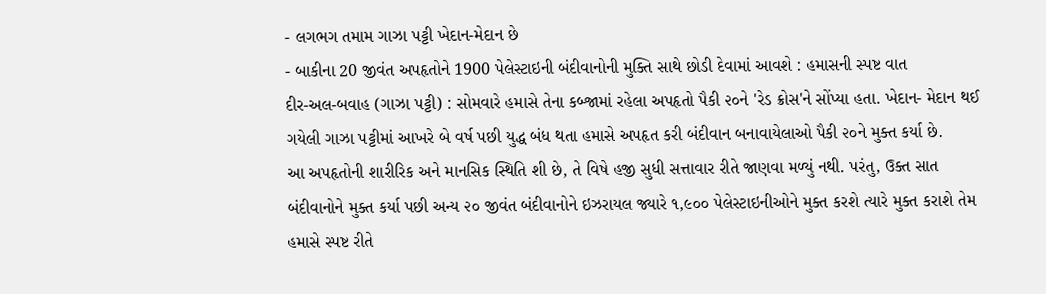- લગભગ તમામ ગાઝા પટ્ટી ખેદાન-મેદાન છે
- બાકીના 20 જીવંત અપહૃતોને 1900 પેલેસ્ટાઇની બંદીવાનોની મુક્તિ સાથે છોડી દેવામાં આવશે : હમાસની સ્પષ્ટ વાત
દીર-અલ-બવાહ (ગાઝા પટ્ટી) : સોમવારે હમાસે તેના કબ્જામાં રહેલા અપહૃતો પૈકી ૨૦ને 'રેડ ક્રોસ'ને સોંપ્યા હતા. ખેદાન- મેદાન થઈ ગયેલી ગાઝા પટ્ટીમાં આખરે બે વર્ષ પછી યુદ્ધ બંધ થતા હમાસે અપહૃત કરી બંદીવાન બનાવાયેલાઓ પૈકી ૨૦ને મુક્ત કર્યા છે.
આ અપહૃતોની શારીરિક અને માનસિક સ્થિતિ શી છે, તે વિષે હજી સુધી સત્તાવાર રીતે જાણવા મળ્યું નથી. પરંતુ, ઉક્ત સાત બંદીવાનોને મુક્ત કર્યા પછી અન્ય ૨૦ જીવંત બંદીવાનોને ઇઝરાયલ જ્યારે ૧,૯૦૦ પેલેસ્ટાઇનીઓને મુક્ત કરશે ત્યારે મુક્ત કરાશે તેમ હમાસે સ્પષ્ટ રીતે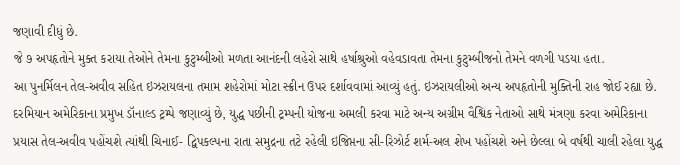જણાવી દીધું છે.
જે ૭ અપહૃતોને મુક્ત કરાયા તેઓને તેમના કુટુમ્બીઓ મળતા આનંદની લહેરો સાથે હર્ષાશ્રુઓ વહેવડાવતા તેમના કુટુમ્બીજનો તેમને વળગી પડયા હતા.
આ પુનર્મિલન તેલ-અવીવ સહિત ઇઝરાયલના તમામ શહેરોમાં મોટા સ્ક્રીન ઉપર દર્શાવવામાં આવ્યું હતું. ઇઝરાયલીઓ અન્ય અપહૃતોની મુક્તિની રાહ જોઈ રહ્યા છે.
દરમિયાન અમેરિકાના પ્રમુખ ડૉનાલ્ડ ટ્રમ્પે જણાવ્યું છે, યુદ્ધ પછીની ટ્રમ્પની યોજના અમલી કરવા માટે અન્ય અગ્રીમ વૈશ્વિક નેતાઓ સાથે મંત્રણા કરવા અમેરિકાના પ્રયાસ તેલ-અવીવ પહોંચશે ત્યાંથી ચિનાઈ- દ્વિપકલ્પના રાતા સમુદ્રના તટે રહેલી ઇજિપ્તના સી-રિઝોર્ટ શર્મ-અલ શેખ પહોંચશે અને છેલ્લા બે વર્ષથી ચાલી રહેલા યુદ્ધ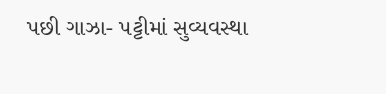પછી ગાઝા- પટ્ટીમાં સુવ્યવસ્થા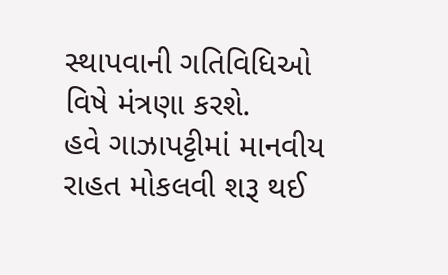સ્થાપવાની ગતિવિધિઓ વિષે મંત્રણા કરશે.
હવે ગાઝાપટ્ટીમાં માનવીય રાહત મોકલવી શરૂ થઈ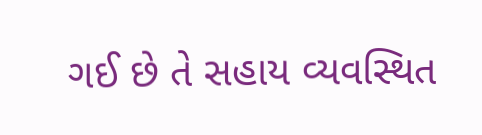ગઈ છે તે સહાય વ્યવસ્થિત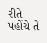રીતે પહોંચે તે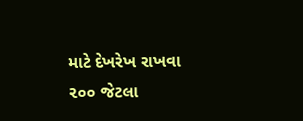માટે દેખરેખ રાખવા ૨૦૦ જેટલા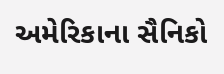અમેરિકાના સૈનિકો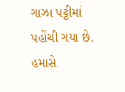ગાઝા પટ્ટીમાં પહોંચી ગયા છે.
હમાસે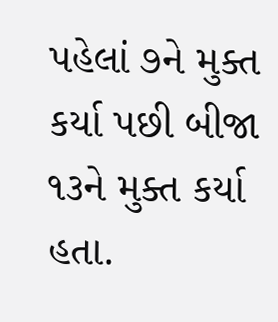પહેલાં ૭ને મુક્ત કર્યા પછી બીજા ૧૩ને મુક્ત કર્યા હતા.